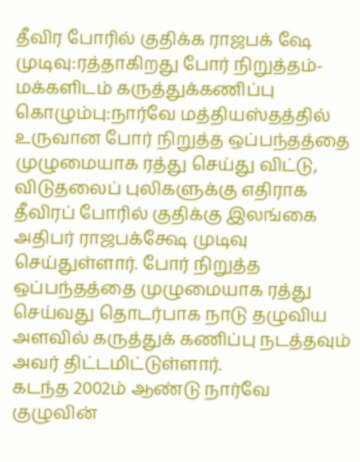தீவிர போரில் குதிக்க ராஜபக் ஷே முடிவு:ரத்தாகிறது போர் நிறுத்தம்-மக்களிடம் கருத்துக்கணிப்பு
கொழும்பு:நார்வே மத்தியஸ்தத்தில் உருவான போர் நிறுத்த ஒப்பந்தத்தை முழுமையாக ரத்து செய்து விட்டு, விடுதலைப் புலிகளுக்கு எதிராக தீவிரப் போரில் குதிக்கு இலங்கை அதிபர் ராஜபக்க்ஷே முடிவு செய்துள்ளார். போர் நிறுத்த ஒப்பந்தத்தை முழுமையாக ரத்து செய்வது தொடர்பாக நாடு தழுவிய அளவில் கருத்துக் கணிப்பு நடத்தவும் அவர் திட்டமிட்டுள்ளார்.
கடந்த 2002ம் ஆண்டு நார்வே குழுவின்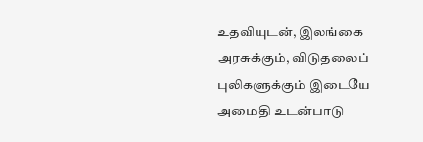உதவியுடன், இலங்கை அரசுக்கும், விடுதலைப் புலிகளுக்கும் இடையே அமைதி உடன்பாடு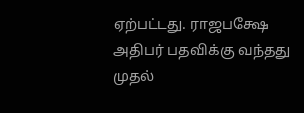ஏற்பட்டது. ராஜபக்ஷே அதிபர் பதவிக்கு வந்தது முதல்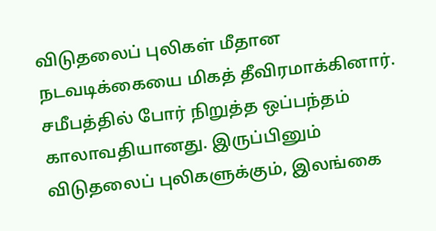விடுதலைப் புலிகள் மீதான நடவடிக்கையை மிகத் தீவிரமாக்கினார்.
சமீபத்தில் போர் நிறுத்த ஒப்பந்தம் காலாவதியானது. இருப்பினும் விடுதலைப் புலிகளுக்கும், இலங்கை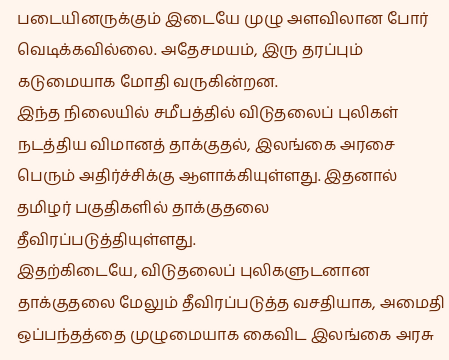படையினருக்கும் இடையே முழு அளவிலான போர் வெடிக்கவில்லை. அதேசமயம், இரு தரப்பும் கடுமையாக மோதி வருகின்றன.
இந்த நிலையில் சமீபத்தில் விடுதலைப் புலிகள் நடத்திய விமானத் தாக்குதல், இலங்கை அரசை பெரும் அதிர்ச்சிக்கு ஆளாக்கியுள்ளது. இதனால் தமிழர் பகுதிகளில் தாக்குதலை தீவிரப்படுத்தியுள்ளது.
இதற்கிடையே, விடுதலைப் புலிகளுடனான தாக்குதலை மேலும் தீவிரப்படுத்த வசதியாக, அமைதி ஒப்பந்தத்தை முழுமையாக கைவிட இலங்கை அரசு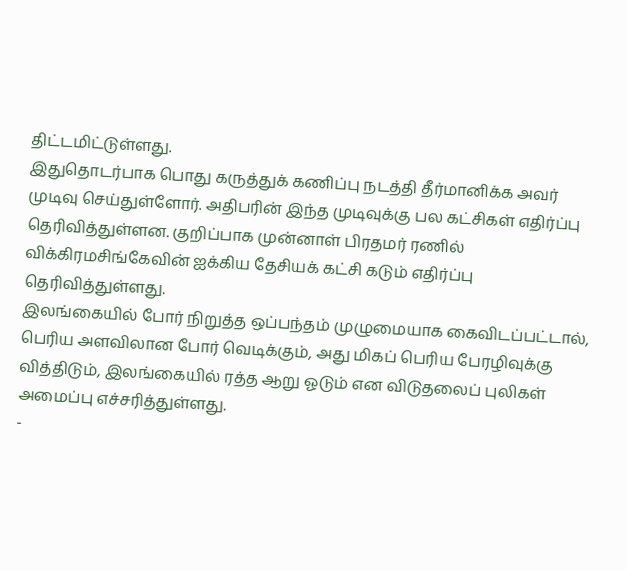திட்டமிட்டுள்ளது.
இதுதொடர்பாக பொது கருத்துக் கணிப்பு நடத்தி தீர்மானிக்க அவர் முடிவு செய்துள்ளோர். அதிபரின் இந்த முடிவுக்கு பல கட்சிகள் எதிர்ப்பு தெரிவித்துள்ளன. குறிப்பாக முன்னாள் பிரதமர் ரணில் விக்கிரமசிங்கேவின் ஐக்கிய தேசியக் கட்சி கடும் எதிர்ப்பு தெரிவித்துள்ளது.
இலங்கையில் போர் நிறுத்த ஒப்பந்தம் முழுமையாக கைவிடப்பட்டால், பெரிய அளவிலான போர் வெடிக்கும், அது மிகப் பெரிய பேரழிவுக்கு வித்திடும், இலங்கையில் ரத்த ஆறு ஓடும் என விடுதலைப் புலிகள் அமைப்பு எச்சரித்துள்ளது.
-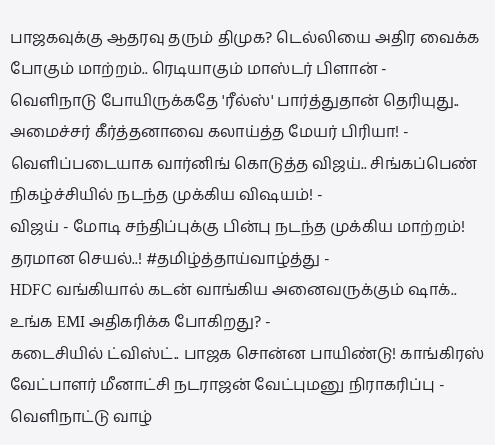பாஜகவுக்கு ஆதரவு தரும் திமுக? டெல்லியை அதிர வைக்க போகும் மாற்றம்.. ரெடியாகும் மாஸ்டர் பிளான் -
வெளிநாடு போயிருக்கதே 'ரீல்ஸ்' பார்த்துதான் தெரியுது.. அமைச்சர் கீர்த்தனாவை கலாய்த்த மேயர் பிரியா! -
வெளிப்படையாக வார்னிங் கொடுத்த விஜய்.. சிங்கப்பெண் நிகழ்ச்சியில் நடந்த முக்கிய விஷயம்! -
விஜய் - மோடி சந்திப்புக்கு பின்பு நடந்த முக்கிய மாற்றம்! தரமான செயல்..! #தமிழ்த்தாய்வாழ்த்து -
HDFC வங்கியால் கடன் வாங்கிய அனைவருக்கும் ஷாக்.. உங்க EMI அதிகரிக்க போகிறது? -
கடைசியில் ட்விஸ்ட்.. பாஜக சொன்ன பாயிண்டு! காங்கிரஸ் வேட்பாளர் மீனாட்சி நடராஜன் வேட்புமனு நிராகரிப்பு -
வெளிநாட்டு வாழ்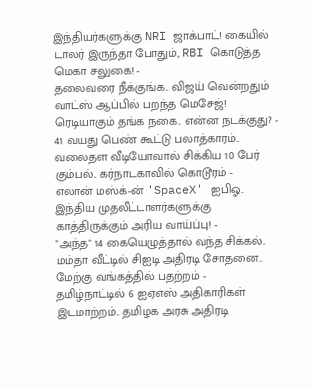இந்தியர்களுக்கு NRI ஜாக்பாட்! கையில் டாலர் இருந்தா போதும், RBI கொடுத்த மெகா சலுகை! -
தலைவரை நீக்குங்க.. விஜய் வென்றதும் வாட்ஸ் ஆப்பில் பறந்த மெசேஜ்! ரெடியாகும் தங்க நகை.. என்ன நடக்குது? -
41 வயது பெண் கூட்டு பலாத்காரம்.. வலைதள வீடியோவால் சிக்கிய 10 பேர் கும்பல்.. கர்நாடகாவில் கொடூரம் -
எலான் மஸ்க்-ன் 'SpaceX' ஐபிஓ.. இந்திய முதலீட்டாளர்களுக்கு காத்திருக்கும் அரிய வாய்ப்பு! -
"அந்த" 14 கையெழுத்தால் வந்த சிக்கல்.. மம்தா வீட்டில் சிஐடி அதிரடி சோதனை.. மேற்கு வங்கத்தில் பதற்றம் -
தமிழ்நாட்டில் 6 ஐஏஎஸ் அதிகாரிகள் இடமாற்றம்.. தமிழக அரசு அதிரடி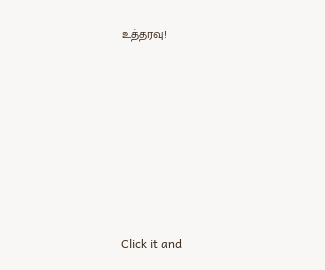உத்தரவு!












Click it and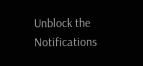Unblock the Notifications